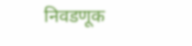निवडणूक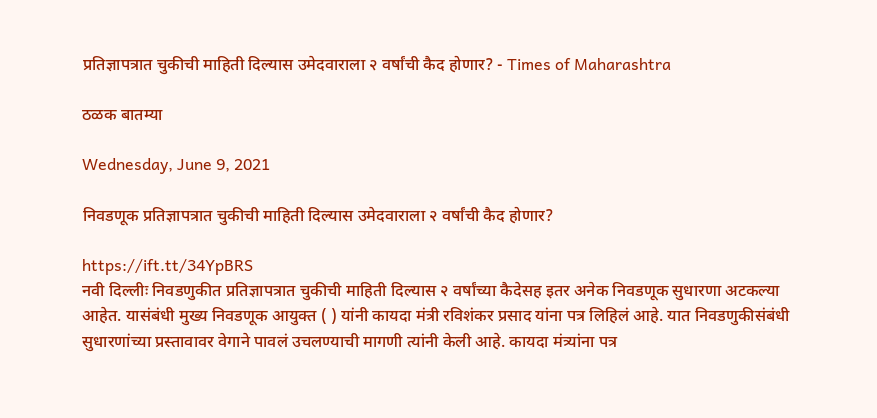प्रतिज्ञापत्रात चुकीची माहिती दिल्यास उमेदवाराला २ वर्षांची कैद होणार? - Times of Maharashtra

ठळक बातम्या

Wednesday, June 9, 2021

निवडणूक प्रतिज्ञापत्रात चुकीची माहिती दिल्यास उमेदवाराला २ वर्षांची कैद होणार?

https://ift.tt/34YpBRS
नवी दिल्लीः निवडणुकीत प्रतिज्ञापत्रात चुकीची माहिती दिल्यास २ वर्षांच्या कैदेसह इतर अनेक निवडणूक सुधारणा अटकल्या आहेत. यासंबंधी मुख्य निवडणूक आयुक्त ( ) यांनी कायदा मंत्री रविशंकर प्रसाद यांना पत्र लिहिलं आहे. यात निवडणुकीसंबंधी सुधारणांच्या प्रस्तावावर वेगाने पावलं उचलण्याची मागणी त्यांनी केली आहे. कायदा मंत्र्यांना पत्र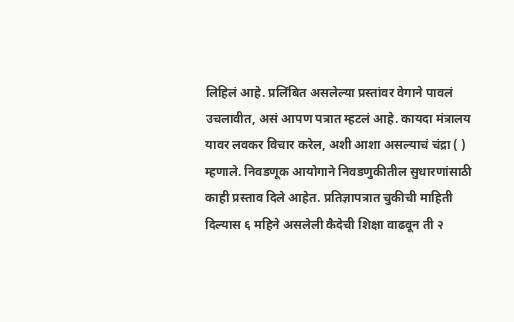लिहिलं आहे. प्रलिंबित असलेल्या प्रस्तांवर वेगाने पावलं उचलावीत, असं आपण पत्रात म्हटलं आहे. कायदा मंत्रालय यावर लवकर विचार करेल, अशी आशा असल्याचं चंद्रा ( ) म्हणाले. निवडणूक आयोगाने निवडणुकीतील सुधारणांसाठी काही प्रस्ताव दिले आहेत. प्रतिज्ञापत्रात चुकीची माहिती दिल्यास ६ महिने असलेली कैदेची शिक्षा वाढवून ती २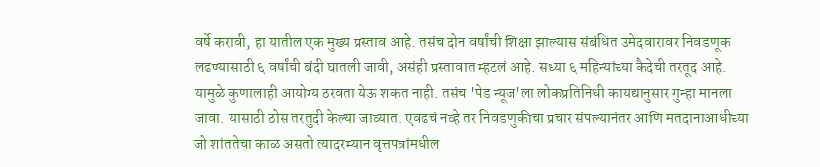वर्षे करावी, हा यातील एक मुख्य प्रस्ताव आहे. तसंच दोन वर्षांची शिक्षा झाल्यास संबंधित उमेदवारावर निवडणूक लढण्यासाठी ६ वर्षांची बंदी घातली जावी, असंही प्रस्तावात म्हटलं आहे. सध्या ६ महिन्यांच्या कैदेची तरतूद आहे. यामुळे कुणालाही आयोग्य ठरवता येऊ शकत नाही. तसंच 'पेड न्यूज'ला लोकप्रतिनिधी कायद्यानुसार गुन्हा मानला जावा. यासाठी ठोस तरतुदी केल्या जाव्यात. एवढचं नव्हे तर निवडणुकीचा प्रचार संपल्यानंतर आणि मतदानाआधीच्या जो शांततेचा काळ असतो त्यादरम्यान वृत्तपत्रांमधील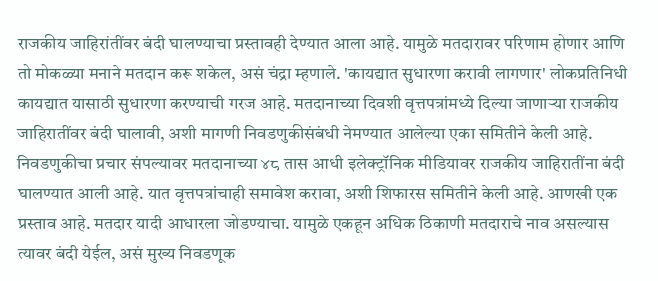राजकीय जाहिरांतींवर बंदी घालण्याचा प्रस्तावही देण्यात आला आहे. यामुळे मतदारावर परिणाम होणार आणि तो मोकळ्या मनाने मतदान करू शकेल, असं चंद्रा म्हणाले. 'कायद्यात सुधारणा करावी लागणार' लोकप्रतिनिधी कायद्यात यासाठी सुधारणा करण्याची गरज आहे. मतदानाच्या दिवशी वृत्तपत्रांमध्ये दिल्या जाणाऱ्या राजकीय जाहिरातींवर बंदी घालावी, अशी मागणी निवडणुकीसंबंधी नेमण्यात आलेल्या एका समितीने केली आहे. निवडणुकीचा प्रचार संपल्यावर मतदानाच्या ४८ तास आधी इलेक्ट्रॉनिक मीडियावर राजकीय जाहिरातींना बंदी घालण्यात आली आहे. यात वृत्तपत्रांचाही समावेश करावा, अशी शिफारस समितीने केली आहे. आणखी एक प्रस्ताव आहे. मतदार यादी आधारला जोडण्याचा. यामुळे एकहून अधिक ठिकाणी मतदाराचे नाव असल्यास त्यावर बंदी येईल, असं मुख्य निवडणूक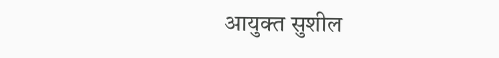आयुक्त सुशील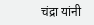चंद्रा यांनी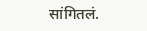सांगितलं.